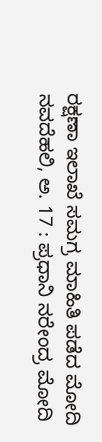ರಕ್ಷಣಾ ಇಲಾಖೆ ಸಮಗ್ರ ಮಾಹಿತಿ ಪಡೆದ ಮೋದಿ
ನವದೆಹಲಿ, ಅ. 17 : ಪ್ರಧಾನಿ ನರೇಂದ್ರ ಮೋದಿ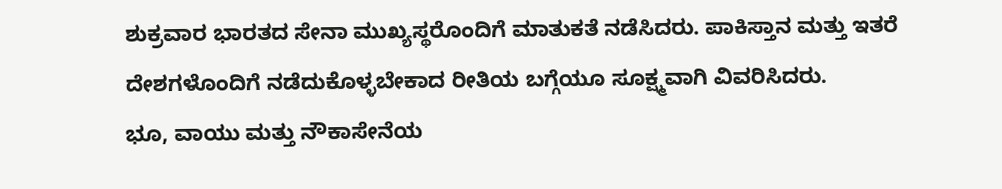ಶುಕ್ರವಾರ ಭಾರತದ ಸೇನಾ ಮುಖ್ಯಸ್ಥರೊಂದಿಗೆ ಮಾತುಕತೆ ನಡೆಸಿದರು. ಪಾಕಿಸ್ತಾನ ಮತ್ತು ಇತರೆ ದೇಶಗಳೊಂದಿಗೆ ನಡೆದುಕೊಳ್ಳಬೇಕಾದ ರೀತಿಯ ಬಗ್ಗೆಯೂ ಸೂಕ್ಷ್ಮವಾಗಿ ವಿವರಿಸಿದರು.
ಭೂ, ವಾಯು ಮತ್ತು ನೌಕಾಸೇನೆಯ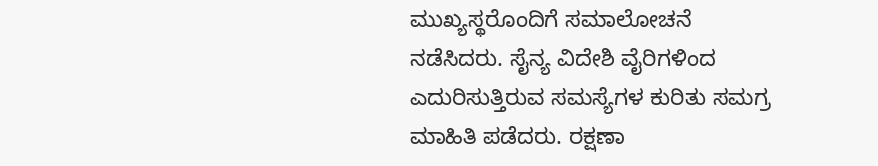ಮುಖ್ಯಸ್ಥರೊಂದಿಗೆ ಸಮಾಲೋಚನೆ ನಡೆಸಿದರು. ಸೈನ್ಯ ವಿದೇಶಿ ವೈರಿಗಳಿಂದ ಎದುರಿಸುತ್ತಿರುವ ಸಮಸ್ಯೆಗಳ ಕುರಿತು ಸಮಗ್ರ ಮಾಹಿತಿ ಪಡೆದರು. ರಕ್ಷಣಾ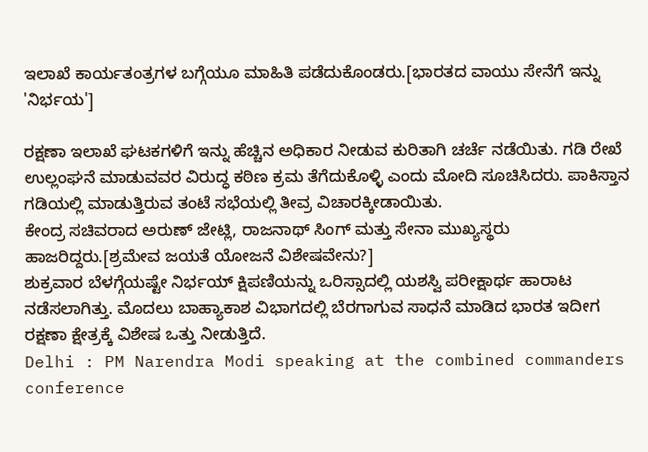ಇಲಾಖೆ ಕಾರ್ಯತಂತ್ರಗಳ ಬಗ್ಗೆಯೂ ಮಾಹಿತಿ ಪಡೆದುಕೊಂಡರು.[ಭಾರತದ ವಾಯು ಸೇನೆಗೆ ಇನ್ನು 'ನಿರ್ಭಯ']

ರಕ್ಷಣಾ ಇಲಾಖೆ ಘಟಕಗಳಿಗೆ ಇನ್ನು ಹೆಚ್ಚಿನ ಅಧಿಕಾರ ನೀಡುವ ಕುರಿತಾಗಿ ಚರ್ಚೆ ನಡೆಯಿತು. ಗಡಿ ರೇಖೆ ಉಲ್ಲಂಘನೆ ಮಾಡುವವರ ವಿರುದ್ಧ ಕಠಿಣ ಕ್ರಮ ತೆಗೆದುಕೊಳ್ಳಿ ಎಂದು ಮೋದಿ ಸೂಚಿಸಿದರು. ಪಾಕಿಸ್ತಾನ ಗಡಿಯಲ್ಲಿ ಮಾಡುತ್ತಿರುವ ತಂಟೆ ಸಭೆಯಲ್ಲಿ ತೀವ್ರ ವಿಚಾರಕ್ಕೀಡಾಯಿತು.
ಕೇಂದ್ರ ಸಚಿವರಾದ ಅರುಣ್ ಜೇಟ್ಲಿ, ರಾಜನಾಥ್ ಸಿಂಗ್ ಮತ್ತು ಸೇನಾ ಮುಖ್ಯಸ್ಥರು ಹಾಜರಿದ್ದರು.[ಶ್ರಮೇವ ಜಯತೆ ಯೋಜನೆ ವಿಶೇಷವೇನು?]
ಶುಕ್ರವಾರ ಬೆಳಗ್ಗೆಯಷ್ಟೇ ನಿರ್ಭಯ್ ಕ್ಷಿಪಣಿಯನ್ನು ಒರಿಸ್ಸಾದಲ್ಲಿ ಯಶಸ್ವಿ ಪರೀಕ್ಷಾರ್ಥ ಹಾರಾಟ ನಡೆಸಲಾಗಿತ್ತು. ಮೊದಲು ಬಾಹ್ಯಾಕಾಶ ವಿಭಾಗದಲ್ಲಿ ಬೆರಗಾಗುವ ಸಾಧನೆ ಮಾಡಿದ ಭಾರತ ಇದೀಗ ರಕ್ಷಣಾ ಕ್ಷೇತ್ರಕ್ಕೆ ವಿಶೇಷ ಒತ್ತು ನೀಡುತ್ತಿದೆ.
Delhi : PM Narendra Modi speaking at the combined commanders conference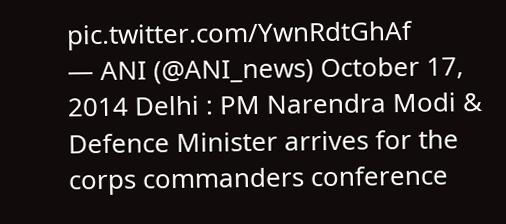pic.twitter.com/YwnRdtGhAf
— ANI (@ANI_news) October 17, 2014 Delhi : PM Narendra Modi & Defence Minister arrives for the corps commanders conference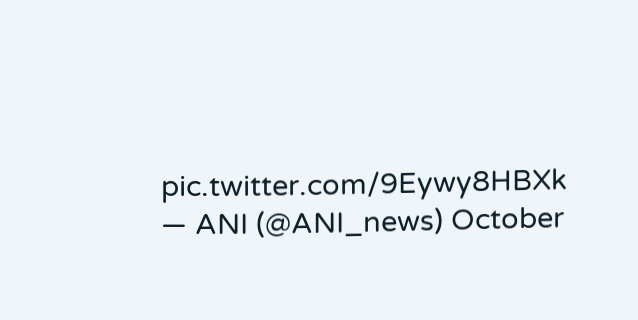pic.twitter.com/9Eywy8HBXk
— ANI (@ANI_news) October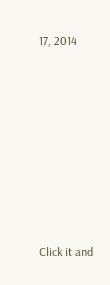17, 2014











Click it and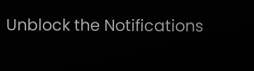Unblock the Notifications